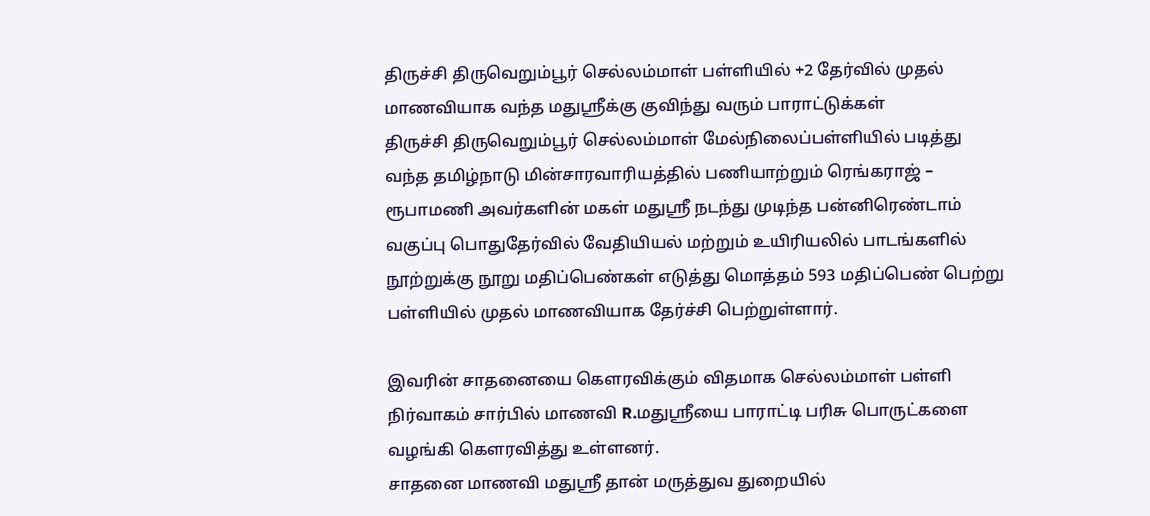திருச்சி திருவெறும்பூர் செல்லம்மாள் பள்ளியில் +2 தேர்வில் முதல் மாணவியாக வந்த மதுஸ்ரீக்கு குவிந்து வரும் பாராட்டுக்கள்
திருச்சி திருவெறும்பூர் செல்லம்மாள் மேல்நிலைப்பள்ளியில் படித்து வந்த தமிழ்நாடு மின்சாரவாரியத்தில் பணியாற்றும் ரெங்கராஜ் – ரூபாமணி அவர்களின் மகள் மதுஸ்ரீ நடந்து முடிந்த பன்னிரெண்டாம் வகுப்பு பொதுதேர்வில் வேதியியல் மற்றும் உயிரியலில் பாடங்களில் நூற்றுக்கு நூறு மதிப்பெண்கள் எடுத்து மொத்தம் 593 மதிப்பெண் பெற்று பள்ளியில் முதல் மாணவியாக தேர்ச்சி பெற்றுள்ளார்.

இவரின் சாதனையை கெளரவிக்கும் விதமாக செல்லம்மாள் பள்ளி நிர்வாகம் சார்பில் மாணவி R.மதுஸ்ரீயை பாராட்டி பரிசு பொருட்களை வழங்கி கெளரவித்து உள்ளனர்.
சாதனை மாணவி மதுஸ்ரீ தான் மருத்துவ துறையில்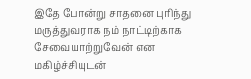இதே போன்று சாதனை புரிந்து மருத்துவராக நம் நாட்டிற்காக சேவையாற்றுவேன் என மகிழ்ச்சியுடன்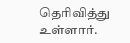தெரிவித்து உள்ளார்.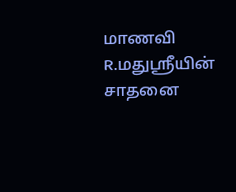மாணவி R.மதுஸ்ரீயின் சாதனை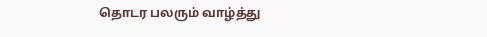தொடர பலரும் வாழ்த்து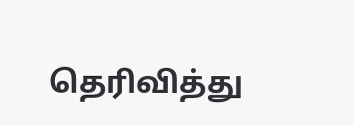தெரிவித்து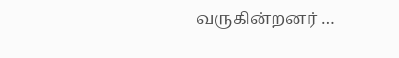வருகின்றனர் …